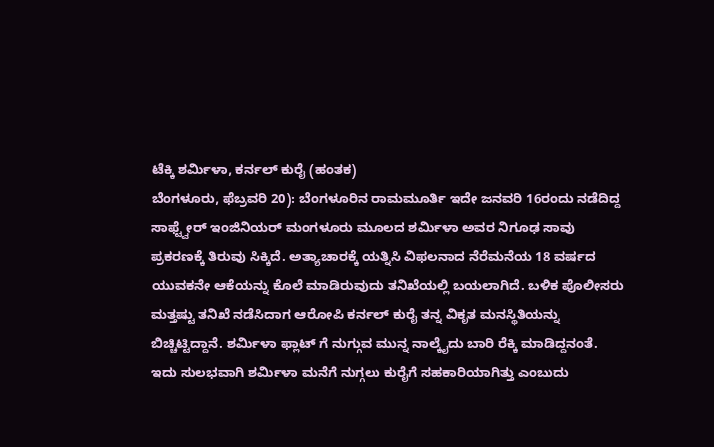ಟೆಕ್ಕಿ ಶರ್ಮಿಳಾ, ಕರ್ನಲ್ ಕುರೈ (ಹಂತಕ)
ಬೆಂಗಳೂರು, ಫೆಬ್ರವರಿ 20): ಬೆಂಗಳೂರಿನ ರಾಮಮೂರ್ತಿ ಇದೇ ಜನವರಿ 16ರಂದು ನಡೆದಿದ್ದ ಸಾಫ್ಟ್ವೇರ್ ಇಂಜಿನಿಯರ್ ಮಂಗಳೂರು ಮೂಲದ ಶರ್ಮಿಳಾ ಅವರ ನಿಗೂಢ ಸಾವು ಪ್ರಕರಣಕ್ಕೆ ತಿರುವು ಸಿಕ್ಕಿದೆ. ಅತ್ಯಾಚಾರಕ್ಕೆ ಯತ್ನಿಸಿ ವಿಫಲನಾದ ನೆರೆಮನೆಯ 18 ವರ್ಷದ ಯುವಕನೇ ಆಕೆಯನ್ನು ಕೊಲೆ ಮಾಡಿರುವುದು ತನಿಖೆಯಲ್ಲಿ ಬಯಲಾಗಿದೆ. ಬಳಿಕ ಪೊಲೀಸರು ಮತ್ತಷ್ಟು ತನಿಖೆ ನಡೆಸಿದಾಗ ಆರೋಪಿ ಕರ್ನಲ್ ಕುರೈ ತನ್ನ ವಿಕೃತ ಮನಸ್ಥಿತಿಯನ್ನು ಬಿಚ್ಚಿಟ್ಟಿದ್ದಾನೆ. ಶರ್ಮಿಳಾ ಫ್ಲಾಟ್ ಗೆ ನುಗ್ಗುವ ಮುನ್ನ ನಾಲ್ಕೈದು ಬಾರಿ ರೆಕ್ಕಿ ಮಾಡಿದ್ದನಂತೆ. ಇದು ಸುಲಭವಾಗಿ ಶರ್ಮಿಳಾ ಮನೆಗೆ ನುಗ್ಗಲು ಕುರೈಗೆ ಸಹಕಾರಿಯಾಗಿತ್ತು ಎಂಬುದು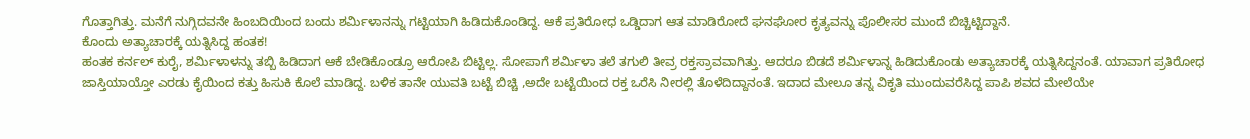ಗೊತ್ತಾಗಿತ್ತು. ಮನೆಗೆ ನುಗ್ಗಿದವನೇ ಹಿಂಬದಿಯಿಂದ ಬಂದು ಶರ್ಮಿಳಾನನ್ನು ಗಟ್ಟಿಯಾಗಿ ಹಿಡಿದುಕೊಂಡಿದ್ದ. ಆಕೆ ಪ್ರತಿರೋಧ ಒಡ್ಡಿದಾಗ ಆತ ಮಾಡಿರೋದೆ ಘನಘೋರ ಕೃತ್ಯವನ್ನು ಪೊಲೀಸರ ಮುಂದೆ ಬಿಚ್ಚಿಟ್ಟಿದ್ದಾನೆ.
ಕೊಂದು ಅತ್ಯಾಚಾರಕ್ಕೆ ಯತ್ನಿಸಿದ್ದ ಹಂತಕ!
ಹಂತಕ ಕರ್ನಲ್ ಕುರೈ, ಶರ್ಮಿಳಾಳನ್ನು ತಬ್ಬಿ ಹಿಡಿದಾಗ ಆಕೆ ಬೇಡಿಕೊಂಡ್ರೂ ಆರೋಪಿ ಬಿಟ್ಟಿಲ್ಲ. ಸೋಪಾಗೆ ಶರ್ಮಿಳಾ ತಲೆ ತಗುಲಿ ತೀವ್ರ ರಕ್ತಸ್ರಾವವಾಗಿತ್ತು. ಆದರೂ ಬಿಡದೆ ಶರ್ಮಿಳಾನ್ನ ಹಿಡಿದುಕೊಂಡು ಅತ್ಯಾಚಾರಕ್ಕೆ ಯತ್ನಿಸಿದ್ದನಂತೆ. ಯಾವಾಗ ಪ್ರತಿರೋಧ ಜಾಸ್ತಿಯಾಯ್ತೋ ಎರಡು ಕೈಯಿಂದ ಕತ್ತು ಹಿಸುಕಿ ಕೊಲೆ ಮಾಡಿದ್ದ. ಬಳಿಕ ತಾನೇ ಯುವತಿ ಬಟ್ಟೆ ಬಿಚ್ಚಿ ,ಅದೇ ಬಟ್ಟೆಯಿಂದ ರಕ್ತ ಒರೆಸಿ ನೀರಲ್ಲಿ ತೊಳೆದಿದ್ದಾನಂತೆ. ಇದಾದ ಮೇಲೂ ತನ್ನ ವಿಕೃತಿ ಮುಂದುವರೆಸಿದ್ದ ಪಾಪಿ ಶವದ ಮೇಲೆಯೇ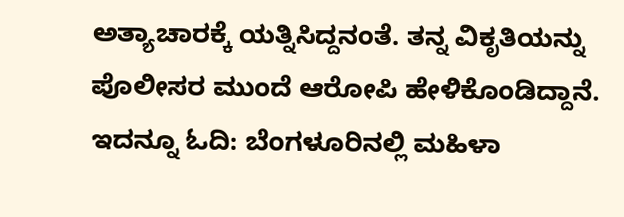ಅತ್ಯಾಚಾರಕ್ಕೆ ಯತ್ನಿಸಿದ್ದನಂತೆ. ತನ್ನ ವಿಕೃತಿಯನ್ನು ಪೊಲೀಸರ ಮುಂದೆ ಆರೋಪಿ ಹೇಳಿಕೊಂಡಿದ್ದಾನೆ.
ಇದನ್ನೂ ಓದಿ: ಬೆಂಗಳೂರಿನಲ್ಲಿ ಮಹಿಳಾ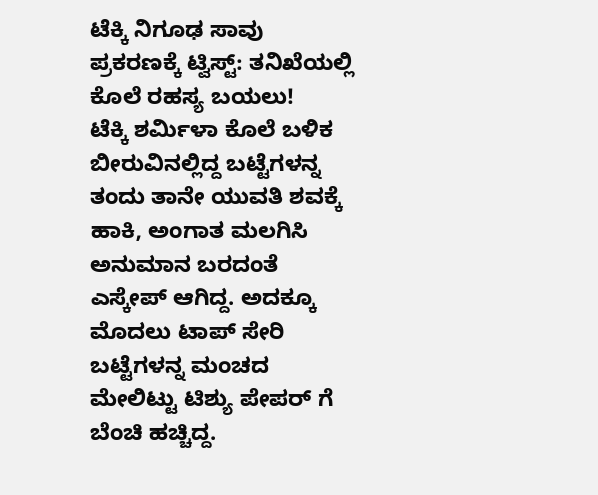ಟೆಕ್ಕಿ ನಿಗೂಢ ಸಾವು ಪ್ರಕರಣಕ್ಕೆ ಟ್ವಿಸ್ಟ್: ತನಿಖೆಯಲ್ಲಿ ಕೊಲೆ ರಹಸ್ಯ ಬಯಲು!
ಟೆಕ್ಕಿ ಶರ್ಮಿಳಾ ಕೊಲೆ ಬಳಿಕ ಬೀರುವಿನಲ್ಲಿದ್ದ ಬಟ್ಟೆಗಳನ್ನ ತಂದು ತಾನೇ ಯುವತಿ ಶವಕ್ಕೆ ಹಾಕಿ, ಅಂಗಾತ ಮಲಗಿಸಿ ಅನುಮಾನ ಬರದಂತೆ ಎಸ್ಕೇಪ್ ಆಗಿದ್ದ. ಅದಕ್ಕೂ ಮೊದಲು ಟಾಪ್ ಸೇರಿ ಬಟ್ಟೆಗಳನ್ನ ಮಂಚದ ಮೇಲಿಟ್ಟು ಟಿಶ್ಯು ಪೇಪರ್ ಗೆ ಬೆಂಚಿ ಹಚ್ಚಿದ್ದ.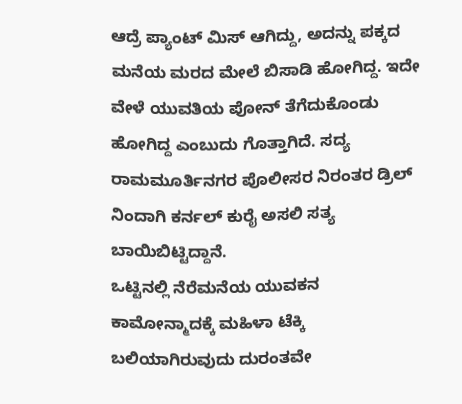ಆದ್ರೆ ಪ್ಯಾಂಟ್ ಮಿಸ್ ಆಗಿದ್ದು, ಅದನ್ನು ಪಕ್ಕದ ಮನೆಯ ಮರದ ಮೇಲೆ ಬಿಸಾಡಿ ಹೋಗಿದ್ದ. ಇದೇ ವೇಳೆ ಯುವತಿಯ ಪೋನ್ ತೆಗೆದುಕೊಂಡು ಹೋಗಿದ್ದ ಎಂಬುದು ಗೊತ್ತಾಗಿದೆ. ಸದ್ಯ ರಾಮಮೂರ್ತಿನಗರ ಪೊಲೀಸರ ನಿರಂತರ ಡ್ರಿಲ್ ನಿಂದಾಗಿ ಕರ್ನಲ್ ಕುರೈ ಅಸಲಿ ಸತ್ಯ ಬಾಯಿಬಿಟ್ಟಿದ್ದಾನೆ.
ಒಟ್ಟಿನಲ್ಲಿ ನೆರೆಮನೆಯ ಯುವಕನ ಕಾಮೋನ್ಮಾದಕ್ಕೆ ಮಹಿಳಾ ಟೆಕ್ಕಿ ಬಲಿಯಾಗಿರುವುದು ದುರಂತವೇ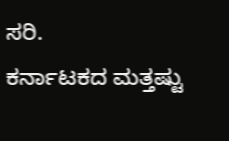ಸರಿ.
ಕರ್ನಾಟಕದ ಮತ್ತಷ್ಟು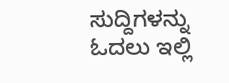ಸುದ್ದಿಗಳನ್ನು ಓದಲು ಇಲ್ಲಿ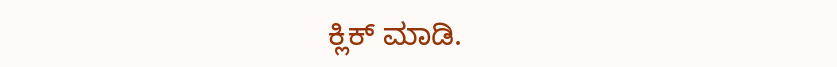ಕ್ಲಿಕ್ ಮಾಡಿ.